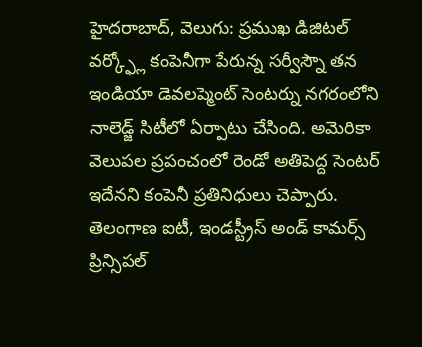హైదరాబాద్, వెలుగు: ప్రముఖ డిజిటల్ వర్క్ఫ్లో కంపెనీగా పేరున్న సర్వీస్నౌ తన ఇండియా డెవలప్మెంట్ సెంటర్ను నగరంలోని నాలెడ్జ్ సిటీలో ఏర్పాటు చేసింది. అమెరికా వెలుపల ప్రపంచంలో రెండో అతిపెద్ద సెంటర్ ఇదేనని కంపెనీ ప్రతినిధులు చెప్పారు. తెలంగాణ ఐటీ, ఇండస్ట్రీస్ అండ్ కామర్స్ ప్రిన్సిపల్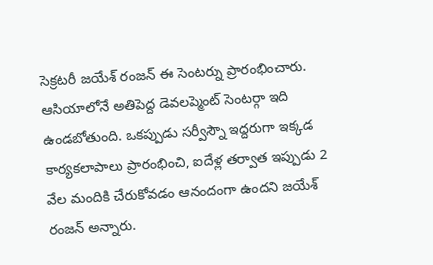సెక్రటరీ జయేశ్ రంజన్ ఈ సెంటర్ను ప్రారంభించారు. ఆసియాలోనే అతిపెద్ద డెవలప్మెంట్ సెంటర్గా ఇది ఉండబోతుంది. ఒకప్పుడు సర్వీస్నౌ ఇద్దరుగా ఇక్కడ కార్యకలాపాలు ప్రారంభించి, ఐదేళ్ల తర్వాత ఇప్పుడు 2 వేల మందికి చేరుకోవడం ఆనందంగా ఉందని జయేశ్ రంజన్ అన్నారు.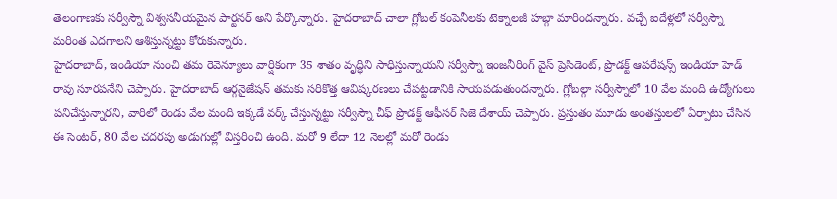తెలంగాణకు సర్వీస్నౌ విశ్వసనీయమైన పార్టనర్ అని పేర్కొన్నారు. హైదరాబాద్ చాలా గ్లోబల్ కంపెనీలకు టెక్నాలజీ హబ్గా మారిందన్నారు. వచ్చే ఐదేళ్లలో సర్వీస్నౌ మరింత ఎదగాలని ఆశిస్తున్నట్టు కోరుకున్నారు.
హైదరాబాద్, ఇండియా నుంచి తమ రెవెన్యూలు వార్షికంగా 35 శాతం వృద్ధిని సాధిస్తున్నాయని సర్వీస్నౌ ఇంజనీరింగ్ వైస్ ప్రెసిడెంట్, ప్రొడక్ట్ ఆపరేషన్స్ ఇండియా హెడ్ రావు సూరపనేని చెప్పారు. హైదరాబాద్ ఆర్గనైజేషన్ తమకు సరికొత్త ఆవిష్కరణలు చేపట్టడానికి సాయపడుతుందన్నారు. గ్లోబల్గా సర్వీస్నౌలో 10 వేల మంది ఉద్యోగులు పనిచేస్తున్నారని, వారిలో రెండు వేల మంది ఇక్కడే వర్క్ చేస్తున్నట్టు సర్వీస్నౌ చీఫ్ ప్రొడక్ట్ ఆఫీసర్ సిజె దేశాయ్ చెప్పారు. ప్రస్తుతం మూడు అంతస్తులలో ఏర్పాటు చేసిన ఈ సెంటర్, 80 వేల చదరపు అడుగుల్లో విస్తరించి ఉంది. మరో 9 లేదా 12 నెలల్లో మరో రెండు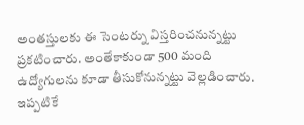అంతస్తులకు ఈ సెంటర్ను విస్తరించనున్నట్టు ప్రకటించారు. అంతేకాకుండా 500 మంది ఉద్యోగులను కూడా తీసుకోనున్నట్టు వెల్లడించారు. ఇప్పటికే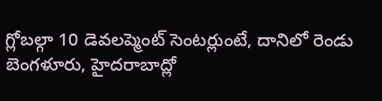గ్లోబల్గా 10 డెవలప్మెంట్ సెంటర్లుంటే, దానిలో రెండు బెంగళూరు, హైదరాబాద్లో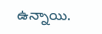ఉన్నాయి.